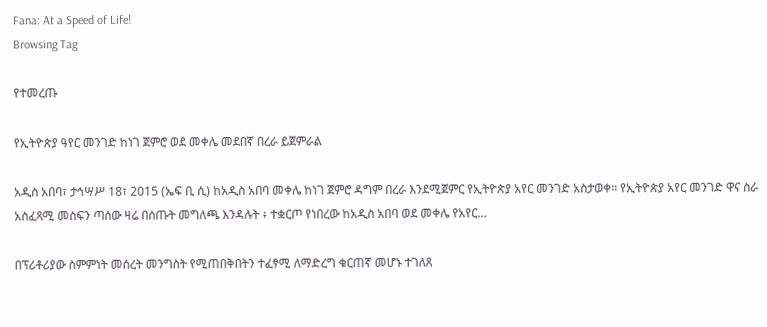Fana: At a Speed of Life!
Browsing Tag

የተመረጡ

የኢትዮጵያ ዓየር መንገድ ከነገ ጀምሮ ወደ መቀሌ መደበኛ በረራ ይጀምራል

አዲስ አበባ፣ ታኅሣሥ 18፣ 2015 (ኤፍ ቢ ሲ) ከአዲስ አበባ መቀሌ ከነገ ጀምሮ ዳግም በረራ እንደሚጀምር የኢትዮጵያ አየር መንገድ አስታወቀ፡፡ የኢትዮጵያ አየር መንገድ ዋና ስራ አስፈጻሚ መስፍን ጣሰው ዛሬ በሰጡት መግለጫ እንዳሉት ፥ ተቋርጦ የነበረው ከአዲስ አበባ ወደ መቀሌ የአየር…

በፕሪቶሪያው ስምምነት መሰረት መንግስት የሚጠበቅበትን ተፈፃሚ ለማድረግ ቁርጠኛ መሆኑ ተገለጸ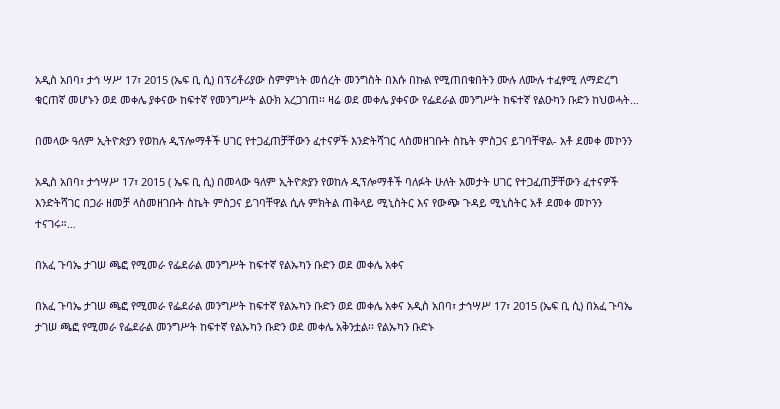አዲስ አበባ፣ ታኅ ሣሥ 17፣ 2015 (ኤፍ ቢ ሲ) በፕሪቶሪያው ስምምነት መሰረት መንግስት በእሱ በኩል የሚጠበቁበትን ሙሉ ለሙሉ ተፈፃሚ ለማድረግ ቁርጠኛ መሆኑን ወደ መቀሌ ያቀናው ከፍተኛ የመንግሥት ልዑክ አረጋገጠ፡፡ ዛሬ ወደ መቀሌ ያቀናው የፌደራል መንግሥት ከፍተኛ የልዑካን ቡድን ከህወሓት…

በመላው ዓለም ኢትዮጵያን የወከሉ ዲፕሎማቶች ሀገር የተጋፈጠቻቸውን ፈተናዎች እንድትሻገር ላስመዘገቡት ስኬት ምስጋና ይገባቸዋል- አቶ ደመቀ መኮንን

አዲስ አበባ፣ ታኅሣሥ 17፣ 2015 ( ኤፍ ቢ ሲ) በመላው ዓለም ኢትዮጵያን የወከሉ ዲፕሎማቶች ባለፉት ሁለት አመታት ሀገር የተጋፈጠቻቸውን ፈተናዎች እንድትሻገር በጋራ ዘመቻ ላስመዘገቡት ስኬት ምስጋና ይገባቸዋል ሲሉ ምክትል ጠቅላይ ሚኒስትር እና የውጭ ጉዳይ ሚኒስትር አቶ ደመቀ መኮንን ተናገሩ።…

በአፈ ጉባኤ ታገሠ ጫፎ የሚመራ የፌደራል መንግሥት ከፍተኛ የልኡካን ቡድን ወደ መቀሌ አቀና

በአፈ ጉባኤ ታገሠ ጫፎ የሚመራ የፌደራል መንግሥት ከፍተኛ የልኡካን ቡድን ወደ መቀሌ አቀና አዲስ አበባ፣ ታኅሣሥ 17፣ 2015 (ኤፍ ቢ ሲ) በአፈ ጉባኤ ታገሠ ጫፎ የሚመራ የፌደራል መንግሥት ከፍተኛ የልኡካን ቡድን ወደ መቀሌ አቅንቷል፡፡ የልኡካን ቡድኑ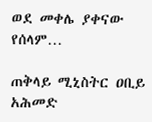ወደ መቀሌ ያቀናው የሰላም…

ጠቅላይ ሚኒስትር ዐቢይ አሕመድ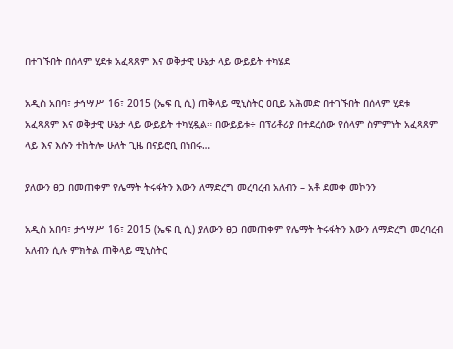በተገኙበት በሰላም ሂደቱ አፈጻጸም እና ወቅታዊ ሁኔታ ላይ ውይይት ተካሄደ

አዲስ አበባ፣ ታኅሣሥ 16፣ 2015 (ኤፍ ቢ ሲ) ጠቅላይ ሚኒስትር ዐቢይ አሕመድ በተገኙበት በሰላም ሂደቱ አፈጻጸም እና ወቅታዊ ሁኔታ ላይ ውይይት ተካሂዷል። በውይይቱ÷ በፕሪቶሪያ በተደረሰው የሰላም ስምምነት አፈጻጸም ላይ እና እሱን ተከትሎ ሁለት ጊዜ በናይሮቢ በነበሩ…

ያለውን ፀጋ በመጠቀም የሌማት ትሩፋትን እውን ለማድረግ መረባረብ አለብን – አቶ ደመቀ መኮንን

አዲስ አበባ፣ ታኅሣሥ 16፣ 2015 (ኤፍ ቢ ሲ) ያለውን ፀጋ በመጠቀም የሌማት ትሩፋትን እውን ለማድረግ መረባረብ አለብን ሲሉ ምክትል ጠቅላይ ሚኒስትር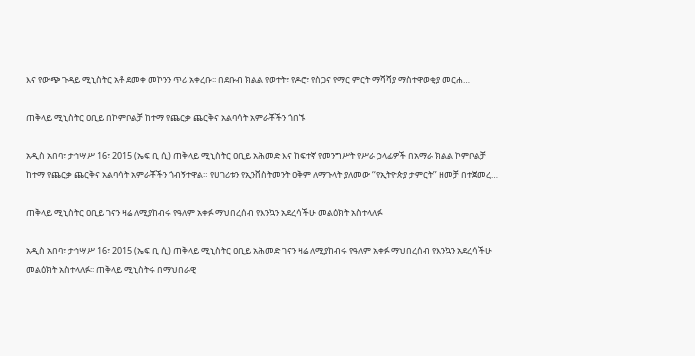እና የውጭ ጉዳይ ሚኒስትር አቶ ደመቀ መኮንን ጥሪ አቀረቡ፡፡ በደቡብ ክልል የወተት፣ የዶሮ፣ የስጋና የማር ምርት ማሻሻያ ማስተዋወቂያ መርሐ…

ጠቅላይ ሚኒስትር ዐቢይ በኮምቦልቻ ከተማ የጨርቃ ጨርቅና አልባሳት አምራቾችን ጎበኙ

አዲስ አበባ፣ ታኅሣሥ 16፣ 2015 (ኤፍ ቢ ሲ) ጠቅላይ ሚኒስትር ዐቢይ አሕመድ እና ከፍተኛ የመንግሥት የሥራ ኃላፊዎች በአማራ ክልል ኮምቦልቻ ከተማ የጨርቃ ጨርቅና አልባሳት አምራቾችን ጎብኝተዋል። የሀገሪቱን የኢንቨስትመንት ዐቅም ለማጉላት ያለመው ‘‘የኢትዮጵያ ታምርት’’ ዘመቻ በተጀመረ…

ጠቅላይ ሚኒስትር ዐቢይ ገናን ዛሬ ለሚያከብሩ የዓለም አቀፉ ማህበረሰብ የእንኳን አደረሳችሁ መልዕክት አስተላለፉ

አዲስ አበባ፣ ታኅሣሥ 16፣ 2015 (ኤፍ ቢ ሲ) ጠቅላይ ሚኒስትር ዐቢይ አሕመድ ገናን ዛሬ ለሚያከብሩ የዓለም አቀፉ ማህበረሰብ የእንኳን አደረሳችሁ መልዕክት አስተላለፉ፡፡ ጠቅላይ ሚኒስትሩ በማህበራዊ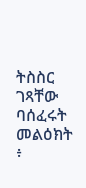ትስስር ገጻቸው ባሰፈሩት መልዕክት ፥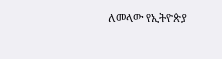ለመላው የኢትዮጵያ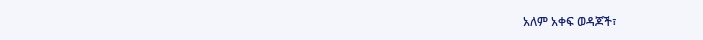አለም አቀፍ ወዳጆች፣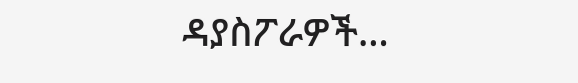ዳያስፖራዎች…